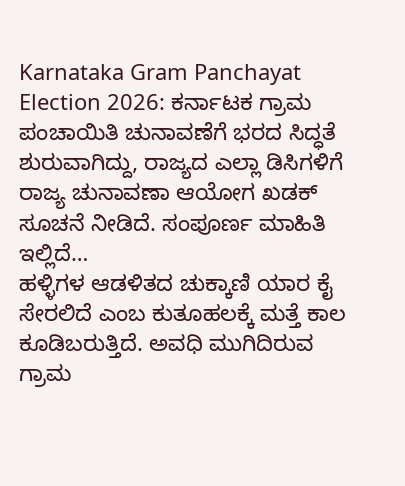Karnataka Gram Panchayat Election 2026: ಕರ್ನಾಟಕ ಗ್ರಾಮ ಪಂಚಾಯಿತಿ ಚುನಾವಣೆಗೆ ಭರದ ಸಿದ್ಧತೆ ಶುರುವಾಗಿದ್ದು, ರಾಜ್ಯದ ಎಲ್ಲಾ ಡಿಸಿಗಳಿಗೆ ರಾಜ್ಯ ಚುನಾವಣಾ ಆಯೋಗ ಖಡಕ್ ಸೂಚನೆ ನೀಡಿದೆ. ಸಂಪೂರ್ಣ ಮಾಹಿತಿ ಇಲ್ಲಿದೆ…
ಹಳ್ಳಿಗಳ ಆಡಳಿತದ ಚುಕ್ಕಾಣಿ ಯಾರ ಕೈ ಸೇರಲಿದೆ ಎಂಬ ಕುತೂಹಲಕ್ಕೆ ಮತ್ತೆ ಕಾಲ ಕೂಡಿಬರುತ್ತಿದೆ. ಅವಧಿ ಮುಗಿದಿರುವ ಗ್ರಾಮ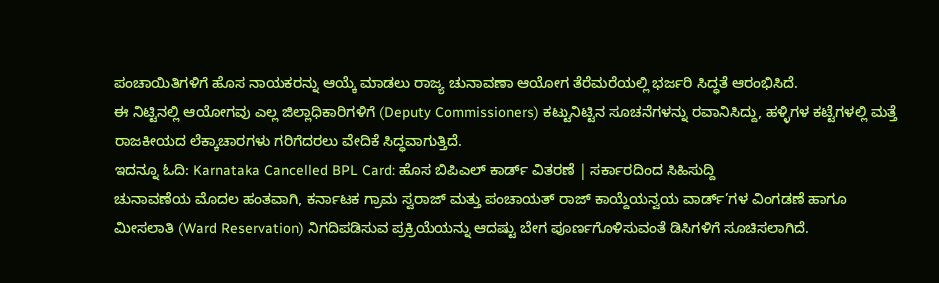ಪಂಚಾಯಿತಿಗಳಿಗೆ ಹೊಸ ನಾಯಕರನ್ನು ಆಯ್ಕೆ ಮಾಡಲು ರಾಜ್ಯ ಚುನಾವಣಾ ಆಯೋಗ ತೆರೆಮರೆಯಲ್ಲಿ ಭರ್ಜರಿ ಸಿದ್ಧತೆ ಆರಂಭಿಸಿದೆ.
ಈ ನಿಟ್ಟಿನಲ್ಲಿ ಆಯೋಗವು ಎಲ್ಲ ಜಿಲ್ಲಾಧಿಕಾರಿಗಳಿಗೆ (Deputy Commissioners) ಕಟ್ಟುನಿಟ್ಟಿನ ಸೂಚನೆಗಳನ್ನು ರವಾನಿಸಿದ್ದು, ಹಳ್ಳಿಗಳ ಕಟ್ಟೆಗಳಲ್ಲಿ ಮತ್ತೆ ರಾಜಕೀಯದ ಲೆಕ್ಕಾಚಾರಗಳು ಗರಿಗೆದರಲು ವೇದಿಕೆ ಸಿದ್ಧವಾಗುತ್ತಿದೆ.
ಇದನ್ನೂ ಓದಿ: Karnataka Cancelled BPL Card: ಹೊಸ ಬಿಪಿಎಲ್ ಕಾರ್ಡ್ ವಿತರಣೆ | ಸರ್ಕಾರದಿಂದ ಸಿಹಿಸುದ್ದಿ
ಚುನಾವಣೆಯ ಮೊದಲ ಹಂತವಾಗಿ, ಕರ್ನಾಟಕ ಗ್ರಾಮ ಸ್ವರಾಜ್ ಮತ್ತು ಪಂಚಾಯತ್ ರಾಜ್ ಕಾಯ್ದೆಯನ್ವಯ ವಾರ್ಡ್’ಗಳ ವಿಂಗಡಣೆ ಹಾಗೂ ಮೀಸಲಾತಿ (Ward Reservation) ನಿಗದಿಪಡಿಸುವ ಪ್ರಕ್ರಿಯೆಯನ್ನು ಆದಷ್ಟು ಬೇಗ ಪೂರ್ಣಗೊಳಿಸುವಂತೆ ಡಿಸಿಗಳಿಗೆ ಸೂಚಿಸಲಾಗಿದೆ.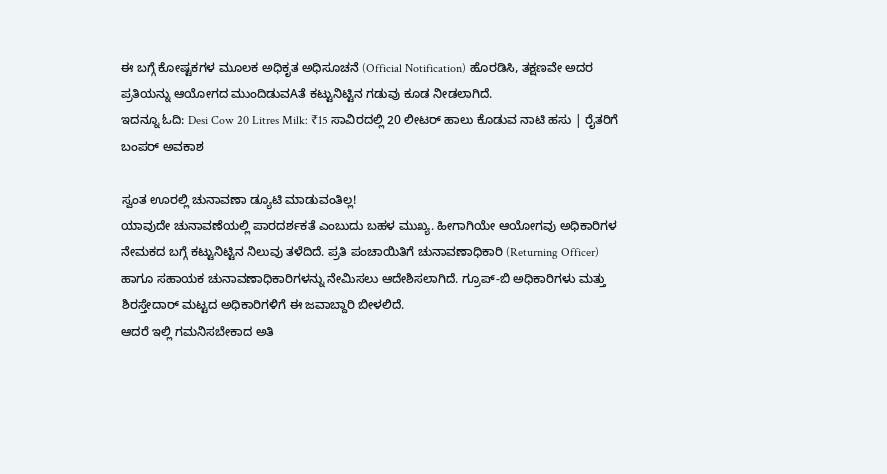ಈ ಬಗ್ಗೆ ಕೋಷ್ಟಕಗಳ ಮೂಲಕ ಅಧಿಕೃತ ಅಧಿಸೂಚನೆ (Official Notification) ಹೊರಡಿಸಿ, ತಕ್ಷಣವೇ ಅದರ ಪ್ರತಿಯನ್ನು ಆಯೋಗದ ಮುಂದಿಡುವAತೆ ಕಟ್ಟುನಿಟ್ಟಿನ ಗಡುವು ಕೂಡ ನೀಡಲಾಗಿದೆ.
ಇದನ್ನೂ ಓದಿ: Desi Cow 20 Litres Milk: ₹15 ಸಾವಿರದಲ್ಲಿ 20 ಲೀಟರ್ ಹಾಲು ಕೊಡುವ ನಾಟಿ ಹಸು | ರೈತರಿಗೆ ಬಂಪರ್ ಅವಕಾಶ

ಸ್ವಂತ ಊರಲ್ಲಿ ಚುನಾವಣಾ ಡ್ಯೂಟಿ ಮಾಡುವಂತಿಲ್ಲ!
ಯಾವುದೇ ಚುನಾವಣೆಯಲ್ಲಿ ಪಾರದರ್ಶಕತೆ ಎಂಬುದು ಬಹಳ ಮುಖ್ಯ. ಹೀಗಾಗಿಯೇ ಆಯೋಗವು ಅಧಿಕಾರಿಗಳ ನೇಮಕದ ಬಗ್ಗೆ ಕಟ್ಟುನಿಟ್ಟಿನ ನಿಲುವು ತಳೆದಿದೆ. ಪ್ರತಿ ಪಂಚಾಯಿತಿಗೆ ಚುನಾವಣಾಧಿಕಾರಿ (Returning Officer) ಹಾಗೂ ಸಹಾಯಕ ಚುನಾವಣಾಧಿಕಾರಿಗಳನ್ನು ನೇಮಿಸಲು ಆದೇಶಿಸಲಾಗಿದೆ. ಗ್ರೂಪ್-ಬಿ ಅಧಿಕಾರಿಗಳು ಮತ್ತು ಶಿರಸ್ತೇದಾರ್ ಮಟ್ಟದ ಅಧಿಕಾರಿಗಳಿಗೆ ಈ ಜವಾಬ್ದಾರಿ ಬೀಳಲಿದೆ.
ಆದರೆ ಇಲ್ಲಿ ಗಮನಿಸಬೇಕಾದ ಅತಿ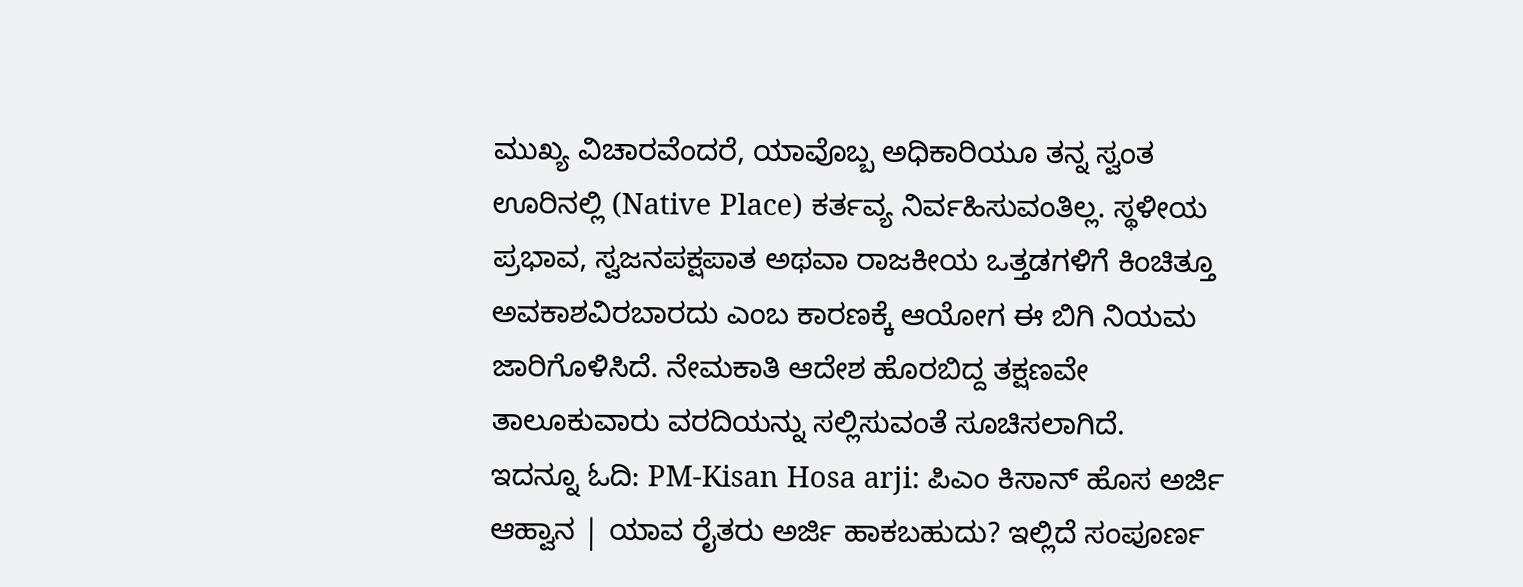ಮುಖ್ಯ ವಿಚಾರವೆಂದರೆ, ಯಾವೊಬ್ಬ ಅಧಿಕಾರಿಯೂ ತನ್ನ ಸ್ವಂತ ಊರಿನಲ್ಲಿ (Native Place) ಕರ್ತವ್ಯ ನಿರ್ವಹಿಸುವಂತಿಲ್ಲ. ಸ್ಥಳೀಯ ಪ್ರಭಾವ, ಸ್ವಜನಪಕ್ಷಪಾತ ಅಥವಾ ರಾಜಕೀಯ ಒತ್ತಡಗಳಿಗೆ ಕಿಂಚಿತ್ತೂ ಅವಕಾಶವಿರಬಾರದು ಎಂಬ ಕಾರಣಕ್ಕೆ ಆಯೋಗ ಈ ಬಿಗಿ ನಿಯಮ ಜಾರಿಗೊಳಿಸಿದೆ. ನೇಮಕಾತಿ ಆದೇಶ ಹೊರಬಿದ್ದ ತಕ್ಷಣವೇ ತಾಲೂಕುವಾರು ವರದಿಯನ್ನು ಸಲ್ಲಿಸುವಂತೆ ಸೂಚಿಸಲಾಗಿದೆ.
ಇದನ್ನೂ ಓದಿ: PM-Kisan Hosa arji: ಪಿಎಂ ಕಿಸಾನ್ ಹೊಸ ಅರ್ಜಿ ಆಹ್ವಾನ | ಯಾವ ರೈತರು ಅರ್ಜಿ ಹಾಕಬಹುದು? ಇಲ್ಲಿದೆ ಸಂಪೂರ್ಣ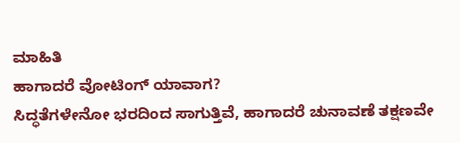ಮಾಹಿತಿ
ಹಾಗಾದರೆ ವೋಟಿಂಗ್ ಯಾವಾಗ?
ಸಿದ್ಧತೆಗಳೇನೋ ಭರದಿಂದ ಸಾಗುತ್ತಿವೆ, ಹಾಗಾದರೆ ಚುನಾವಣೆ ತಕ್ಷಣವೇ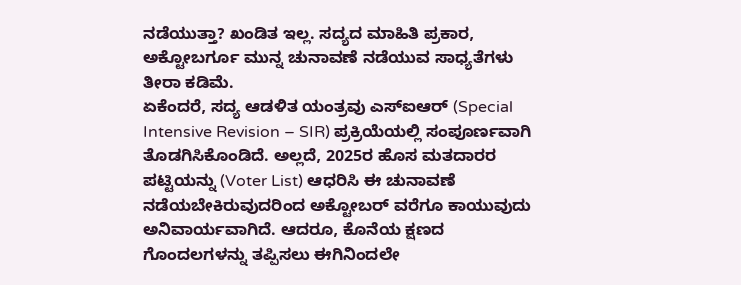ನಡೆಯುತ್ತಾ? ಖಂಡಿತ ಇಲ್ಲ. ಸದ್ಯದ ಮಾಹಿತಿ ಪ್ರಕಾರ, ಅಕ್ಟೋಬರ್ಗೂ ಮುನ್ನ ಚುನಾವಣೆ ನಡೆಯುವ ಸಾಧ್ಯತೆಗಳು ತೀರಾ ಕಡಿಮೆ.
ಏಕೆಂದರೆ, ಸದ್ಯ ಆಡಳಿತ ಯಂತ್ರವು ಎಸ್ಐಆರ್ (Special Intensive Revision – SIR) ಪ್ರಕ್ರಿಯೆಯಲ್ಲಿ ಸಂಪೂರ್ಣವಾಗಿ ತೊಡಗಿಸಿಕೊಂಡಿದೆ. ಅಲ್ಲದೆ, 2025ರ ಹೊಸ ಮತದಾರರ ಪಟ್ಟಿಯನ್ನು (Voter List) ಆಧರಿಸಿ ಈ ಚುನಾವಣೆ ನಡೆಯಬೇಕಿರುವುದರಿಂದ ಅಕ್ಟೋಬರ್ ವರೆಗೂ ಕಾಯುವುದು ಅನಿವಾರ್ಯವಾಗಿದೆ. ಆದರೂ, ಕೊನೆಯ ಕ್ಷಣದ ಗೊಂದಲಗಳನ್ನು ತಪ್ಪಿಸಲು ಈಗಿನಿಂದಲೇ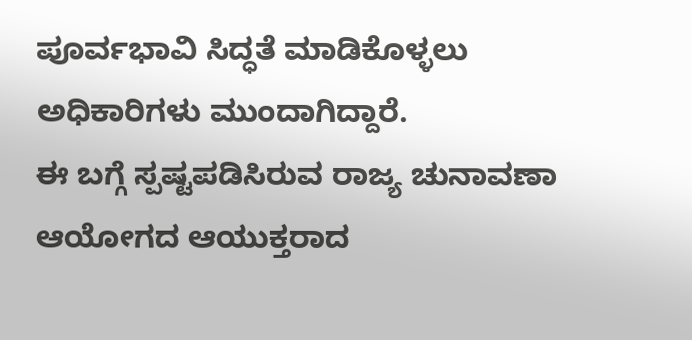ಪೂರ್ವಭಾವಿ ಸಿದ್ಧತೆ ಮಾಡಿಕೊಳ್ಳಲು ಅಧಿಕಾರಿಗಳು ಮುಂದಾಗಿದ್ದಾರೆ.
ಈ ಬಗ್ಗೆ ಸ್ಪಷ್ಟಪಡಿಸಿರುವ ರಾಜ್ಯ ಚುನಾವಣಾ ಆಯೋಗದ ಆಯುಕ್ತರಾದ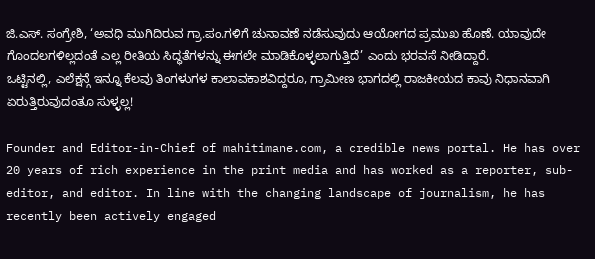ಜಿ.ಎಸ್. ಸಂಗ್ರೇಶಿ, ‘ಅವಧಿ ಮುಗಿದಿರುವ ಗ್ರಾ.ಪಂ.ಗಳಿಗೆ ಚುನಾವಣೆ ನಡೆಸುವುದು ಆಯೋಗದ ಪ್ರಮುಖ ಹೊಣೆ. ಯಾವುದೇ ಗೊಂದಲಗಳಿಲ್ಲದಂತೆ ಎಲ್ಲ ರೀತಿಯ ಸಿದ್ಧತೆಗಳನ್ನು ಈಗಲೇ ಮಾಡಿಕೊಳ್ಳಲಾಗುತ್ತಿದೆ’ ಎಂದು ಭರವಸೆ ನೀಡಿದ್ದಾರೆ.
ಒಟ್ಟಿನಲ್ಲಿ, ಎಲೆಕ್ಷನ್ಗೆ ಇನ್ನೂ ಕೆಲವು ತಿಂಗಳುಗಳ ಕಾಲಾವಕಾಶವಿದ್ದರೂ, ಗ್ರಾಮೀಣ ಭಾಗದಲ್ಲಿ ರಾಜಕೀಯದ ಕಾವು ನಿಧಾನವಾಗಿ ಏರುತ್ತಿರುವುದಂತೂ ಸುಳ್ಳಲ್ಲ!

Founder and Editor-in-Chief of mahitimane.com, a credible news portal. He has over 20 years of rich experience in the print media and has worked as a reporter, sub-editor, and editor. In line with the changing landscape of journalism, he has recently been actively engaged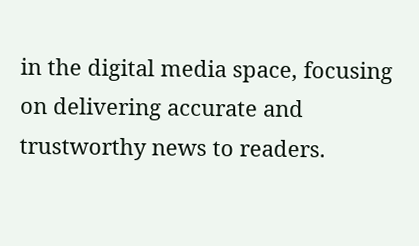in the digital media space, focusing on delivering accurate and trustworthy news to readers.